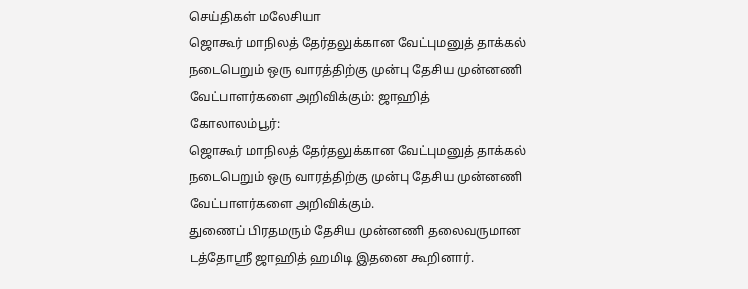செய்திகள் மலேசியா
ஜொகூர் மாநிலத் தேர்தலுக்கான வேட்புமனுத் தாக்கல் நடைபெறும் ஒரு வாரத்திற்கு முன்பு தேசிய முன்னணி வேட்பாளர்களை அறிவிக்கும்: ஜாஹித்
கோலாலம்பூர்:
ஜொகூர் மாநிலத் தேர்தலுக்கான வேட்புமனுத் தாக்கல் நடைபெறும் ஒரு வாரத்திற்கு முன்பு தேசிய முன்னணி வேட்பாளர்களை அறிவிக்கும்.
துணைப் பிரதமரும் தேசிய முன்னணி தலைவருமான டத்தோஸ்ரீ ஜாஹித் ஹமிடி இதனை கூறினார்.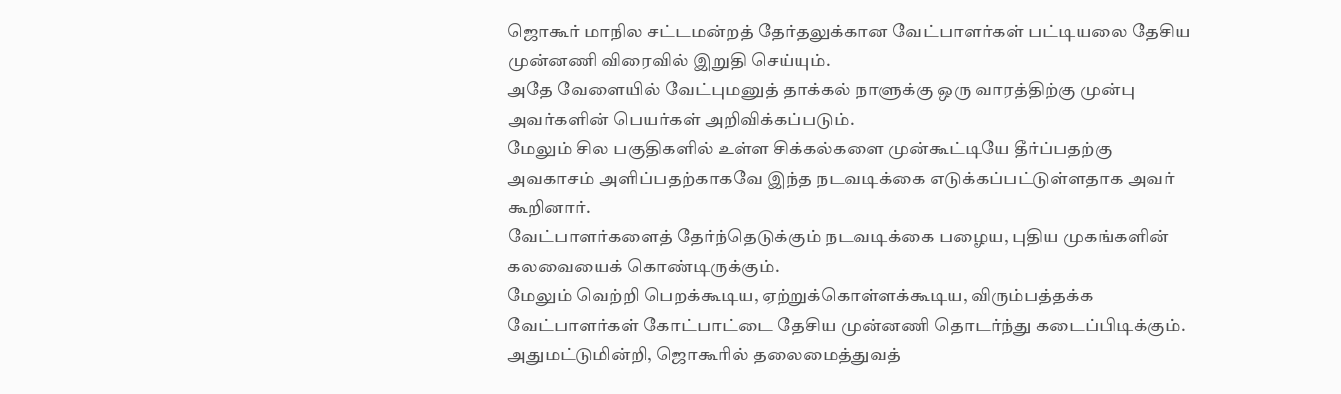ஜொகூர் மாநில சட்டமன்றத் தேர்தலுக்கான வேட்பாளர்கள் பட்டியலை தேசிய முன்னணி விரைவில் இறுதி செய்யும்.
அதே வேளையில் வேட்புமனுத் தாக்கல் நாளுக்கு ஒரு வாரத்திற்கு முன்பு அவர்களின் பெயர்கள் அறிவிக்கப்படும்.
மேலும் சில பகுதிகளில் உள்ள சிக்கல்களை முன்கூட்டியே தீர்ப்பதற்கு அவகாசம் அளிப்பதற்காகவே இந்த நடவடிக்கை எடுக்கப்பட்டுள்ளதாக அவர் கூறினார்.
வேட்பாளர்களைத் தேர்ந்தெடுக்கும் நடவடிக்கை பழைய, புதிய முகங்களின் கலவையைக் கொண்டிருக்கும்.
மேலும் வெற்றி பெறக்கூடிய, ஏற்றுக்கொள்ளக்கூடிய, விரும்பத்தக்க வேட்பாளர்கள் கோட்பாட்டை தேசிய முன்னணி தொடர்ந்து கடைப்பிடிக்கும்.
அதுமட்டுமின்றி, ஜொகூரில் தலைமைத்துவத்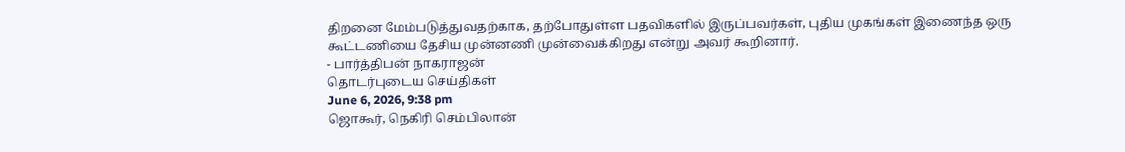திறனை மேம்படுத்துவதற்காக, தற்போதுள்ள பதவிகளில் இருப்பவர்கள், புதிய முகங்கள் இணைந்த ஒரு கூட்டணியை தேசிய முன்னணி முன்வைக்கிறது என்று அவர் கூறினார்.
- பார்த்திபன் நாகராஜன்
தொடர்புடைய செய்திகள்
June 6, 2026, 9:38 pm
ஜொகூர், நெகிரி செம்பிலான்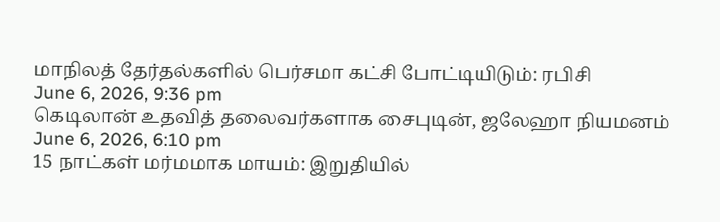மாநிலத் தேர்தல்களில் பெர்சமா கட்சி போட்டியிடும்: ரபிசி
June 6, 2026, 9:36 pm
கெடிலான் உதவித் தலைவர்களாக சைபுடின், ஜலேஹா நியமனம்
June 6, 2026, 6:10 pm
15 நாட்கள் மர்மமாக மாயம்: இறுதியில்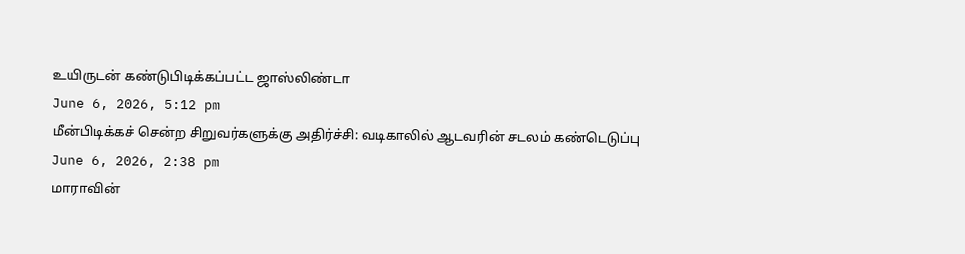உயிருடன் கண்டுபிடிக்கப்பட்ட ஜாஸ்லிண்டா
June 6, 2026, 5:12 pm
மீன்பிடிக்கச் சென்ற சிறுவர்களுக்கு அதிர்ச்சி: வடிகாலில் ஆடவரின் சடலம் கண்டெடுப்பு
June 6, 2026, 2:38 pm
மாராவின்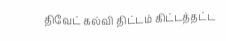திவேட் கல்வி திட்டம் கிட்டத்தட்ட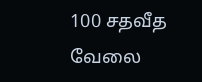100 சதவீத வேலை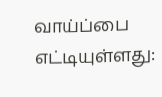வாய்ப்பை எட்டியுள்ளது: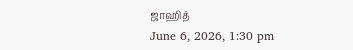ஜாஹித்
June 6, 2026, 1:30 pm